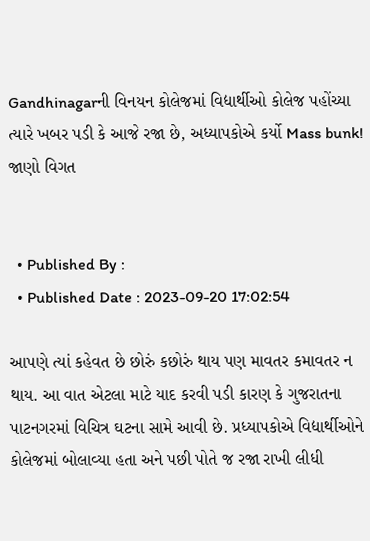Gandhinagarની વિનયન કોલેજમાં વિદ્યાર્થીઓ કોલેજ પહોંચ્યા ત્યારે ખબર પડી કે આજે રજા છે, અધ્યાપકોએ કર્યો Mass bunk! જાણો વિગત


  • Published By :
  • Published Date : 2023-09-20 17:02:54

આપણે ત્યાં કહેવત છે છોરું કછોરું થાય પણ માવતર કમાવતર ન થાય. આ વાત એટલા માટે યાદ કરવી પડી કારણ કે ગુજરાતના પાટનગરમાં વિચિત્ર ઘટના સામે આવી છે. પ્રધ્યાપકોએ વિદ્યાર્થીઓને કોલેજમાં બોલાવ્યા હતા અને પછી પોતે જ રજા રાખી લીધી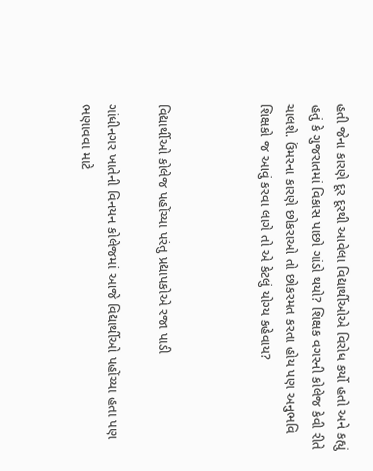હતી જેના કારણે દૂર દૂરથી આવેલા વિદ્યાર્થીઓએ વિરોધ કર્યો હતો અને કહ્યું હતું કે ગુજરાતમાં વિકાસ પાછો ગાંડો થયો? શિક્ષક વગરની કોલેજ કેવી રીતે ચાલશે. ઉંમરના કારણે છોકરાઓ તો છોકરમત કરતા હોય પણ અનુભવિ શિક્ષકો જ આવું કરવા લાગે તો એ કેટલું યોગ્ય કહેવાય?



વિદ્યાર્થીઓ કોલેજ પહોંચ્યા પરંતુ પ્રદ્યાપકોએ રજા પાડી

ગાંધીનગર ખાતેની વિનયન કોલેજમાં આજે વિદ્યાર્થીઓ પહોંચ્યા હતા પણ ભણાવવા માટે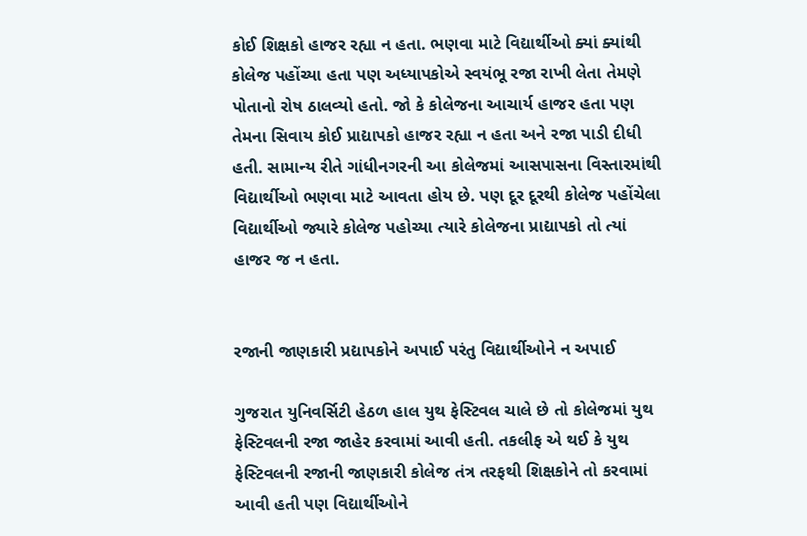કોઈ શિક્ષકો હાજર રહ્યા ન હતા. ભણવા માટે વિદ્યાર્થીઓ ક્યાં ક્યાંથી કોલેજ પહોંચ્યા હતા પણ અધ્યાપકોએ સ્વયંભૂ રજા રાખી લેતા તેમણે પોતાનો રોષ ઠાલવ્યો હતો. જો કે કોલેજના આચાર્ય હાજર હતા પણ તેમના સિવાય કોઈ પ્રાદ્યાપકો હાજર રહ્યા ન હતા અને રજા પાડી દીધી હતી. સામાન્ય રીતે ગાંધીનગરની આ કોલેજમાં આસપાસના વિસ્તારમાંથી વિદ્યાર્થીઓ ભણવા માટે આવતા હોય છે. પણ દૂર દૂરથી કોલેજ પહોંચેલા વિદ્યાર્થીઓ જ્યારે કોલેજ પહોચ્યા ત્યારે કોલેજના પ્રાદ્યાપકો તો ત્યાં હાજર જ ન હતા.


રજાની જાણકારી પ્રદ્યાપકોને અપાઈ પરંતુ વિદ્યાર્થીઓને ન અપાઈ

ગુજરાત યુનિવર્સિટી હેઠળ હાલ યુથ ફેસ્ટિવલ ચાલે છે તો કોલેજમાં યુથ ફેસ્ટિવલની રજા જાહેર કરવામાં આવી હતી. તકલીફ એ થઈ કે યુથ ફેસ્ટિવલની રજાની જાણકારી કોલેજ તંત્ર તરફથી શિક્ષકોને તો કરવામાં આવી હતી પણ વિદ્યાર્થીઓને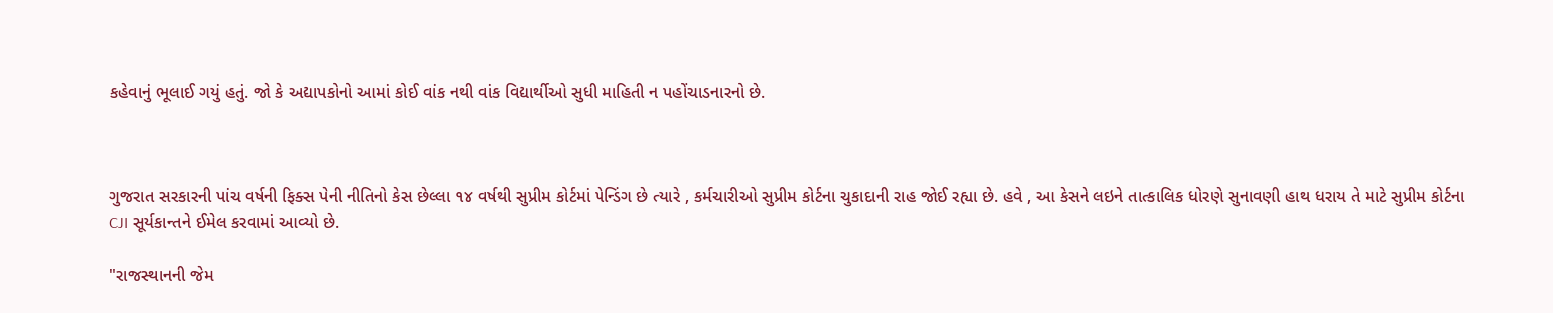કહેવાનું ભૂલાઈ ગયું હતું. જો કે અદ્યાપકોનો આમાં કોઈ વાંક નથી વાંક વિદ્યાર્થીઓ સુધી માહિતી ન પહોંચાડનારનો છે.



ગુજરાત સરકારની પાંચ વર્ષની ફિક્સ પેની નીતિનો કેસ છેલ્લા ૧૪ વર્ષથી સુપ્રીમ કોર્ટમાં પેન્ડિંગ છે ત્યારે , કર્મચારીઓ સુપ્રીમ કોર્ટના ચુકાદાની રાહ જોઈ રહ્યા છે. હવે , આ કેસને લઇને તાત્કાલિક ધોરણે સુનાવણી હાથ ધરાય તે માટે સુપ્રીમ કોર્ટના CJI સૂર્યકાન્તને ઈમેલ કરવામાં આવ્યો છે.

"રાજસ્થાનની જેમ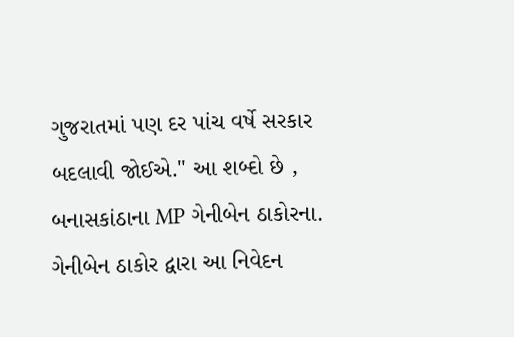ગુજરાતમાં પણ દર પાંચ વર્ષે સરકાર બદલાવી જોઈએ." આ શબ્દો છે , બનાસકાંઠાના MP ગેનીબેન ઠાકોરના. ગેનીબેન ઠાકોર દ્વારા આ નિવેદન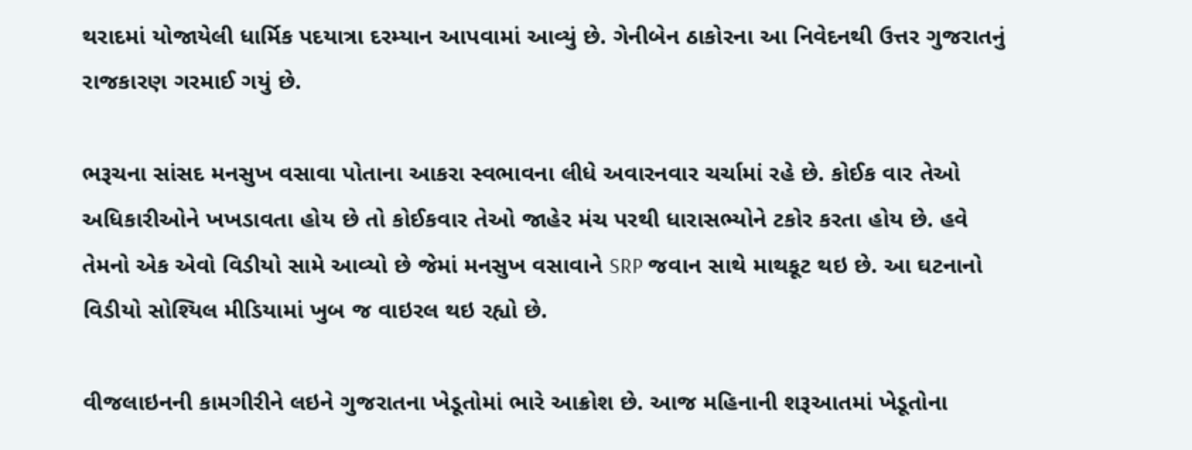થરાદમાં યોજાયેલી ધાર્મિક પદયાત્રા દરમ્યાન આપવામાં આવ્યું છે. ગેનીબેન ઠાકોરના આ નિવેદનથી ઉત્તર ગુજરાતનું રાજકારણ ગરમાઈ ગયું છે.

ભરૂચના સાંસદ મનસુખ વસાવા પોતાના આકરા સ્વભાવના લીધે અવારનવાર ચર્ચામાં રહે છે. કોઈક વાર તેઓ અધિકારીઓને ખખડાવતા હોય છે તો કોઈકવાર તેઓ જાહેર મંચ પરથી ધારાસભ્યોને ટકોર કરતા હોય છે. હવે તેમનો એક એવો વિડીયો સામે આવ્યો છે જેમાં મનસુખ વસાવાને SRP જવાન સાથે માથકૂટ થઇ છે. આ ઘટનાનો વિડીયો સોશ્યિલ મીડિયામાં ખુબ જ વાઇરલ થઇ રહ્યો છે.

વીજલાઇનની કામગીરીને લઇને ગુજરાતના ખેડૂતોમાં ભારે આક્રોશ છે. આજ મહિનાની શરૂઆતમાં ખેડૂતોના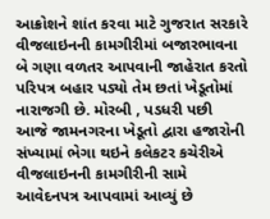આક્રોશને શાંત કરવા માટે ગુજરાત સરકારે વીજલાઇનની કામગીરીમાં બજારભાવના બે ગણા વળતર આપવાની જાહેરાત કરતો પરિપત્ર બહાર પડ્યો તેમ છતાં ખેડૂતોમાં નારાજગી છે. મોરબી , પડધરી પછી આજે જામનગરના ખેડૂતો દ્વારા હજારોની સંખ્યામાં ભેગા થઇને કલેકટર કચેરીએ વીજલાઇનની કામગીરીની સામે આવેદનપત્ર આપવામાં આવ્યું છે